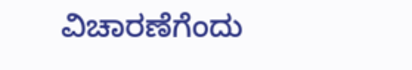ವಿಚಾರಣೆಗೆಂದು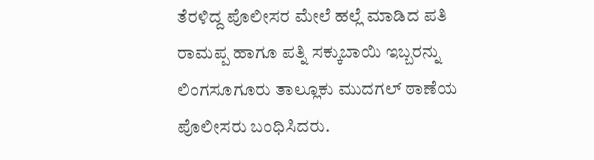ತೆರಳಿದ್ದ ಪೊಲೀಸರ ಮೇಲೆ ಹಲ್ಲೆ ಮಾಡಿದ ಪತಿ ರಾಮಪ್ಪ ಹಾಗೂ ಪತ್ನಿ ಸಕ್ಕುಬಾಯಿ ಇಬ್ಬರನ್ನು ಲಿಂಗಸೂಗೂರು ತಾಲ್ಲೂಕು ಮುದಗಲ್ ಠಾಣೆಯ ಪೊಲೀಸರು ಬಂಧಿಸಿದರು.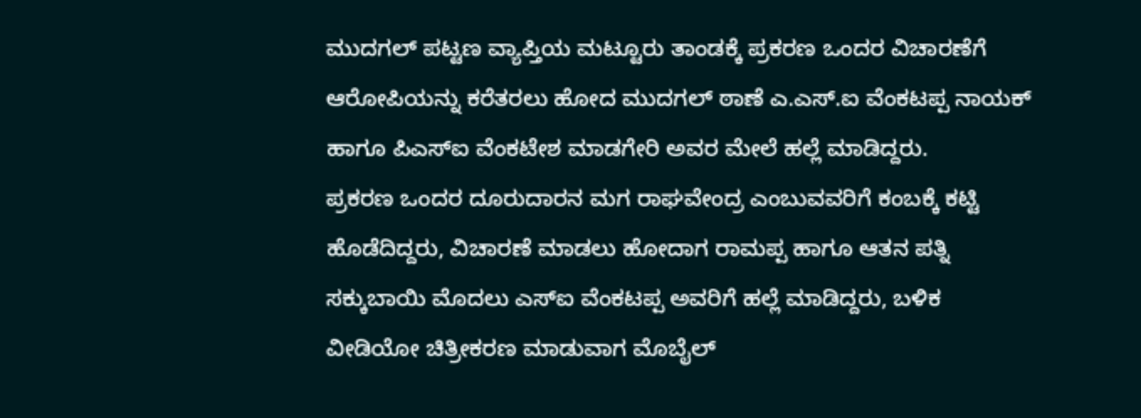ಮುದಗಲ್ ಪಟ್ಟಣ ವ್ಯಾಪ್ತಿಯ ಮಟ್ಟೂರು ತಾಂಡಕ್ಕೆ ಪ್ರಕರಣ ಒಂದರ ವಿಚಾರಣೆಗೆ ಆರೋಪಿಯನ್ನು ಕರೆತರಲು ಹೋದ ಮುದಗಲ್ ಠಾಣೆ ಎ.ಎಸ್.ಐ ವೆಂಕಟಪ್ಪ ನಾಯಕ್ ಹಾಗೂ ಪಿಎಸ್ಐ ವೆಂಕಟೇಶ ಮಾಡಗೇರಿ ಅವರ ಮೇಲೆ ಹಲ್ಲೆ ಮಾಡಿದ್ದರು.
ಪ್ರಕರಣ ಒಂದರ ದೂರುದಾರನ ಮಗ ರಾಘವೇಂದ್ರ ಎಂಬುವವರಿಗೆ ಕಂಬಕ್ಕೆ ಕಟ್ಟಿ ಹೊಡೆದಿದ್ದರು, ವಿಚಾರಣೆ ಮಾಡಲು ಹೋದಾಗ ರಾಮಪ್ಪ ಹಾಗೂ ಆತನ ಪತ್ನಿ ಸಕ್ಕುಬಾಯಿ ಮೊದಲು ಎಸ್ಐ ವೆಂಕಟಪ್ಪ ಅವರಿಗೆ ಹಲ್ಲೆ ಮಾಡಿದ್ದರು, ಬಳಿಕ ವೀಡಿಯೋ ಚಿತ್ರೀಕರಣ ಮಾಡುವಾಗ ಮೊಬೈಲ್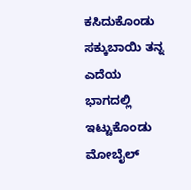ಕಸಿದುಕೊಂಡು ಸಕ್ಕುಬಾಯಿ ತನ್ನ ಎದೆಯ ಭಾಗದಲ್ಲಿ ಇಟ್ಟುಕೊಂಡು ಮೋಬೈಲ್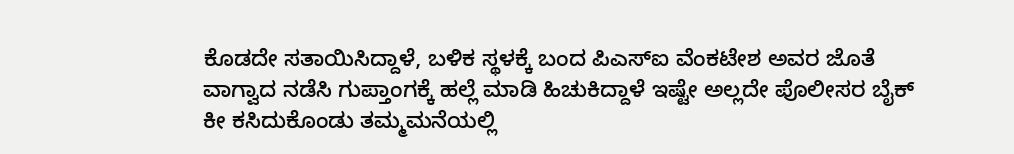ಕೊಡದೇ ಸತಾಯಿಸಿದ್ದಾಳೆ, ಬಳಿಕ ಸ್ಥಳಕ್ಕೆ ಬಂದ ಪಿಎಸ್ಐ ವೆಂಕಟೇಶ ಅವರ ಜೊತೆ ವಾಗ್ವಾದ ನಡೆಸಿ ಗುಪ್ತಾಂಗಕ್ಕೆ ಹಲ್ಲೆ ಮಾಡಿ ಹಿಚುಕಿದ್ದಾಳೆ ಇಷ್ಟೇ ಅಲ್ಲದೇ ಪೊಲೀಸರ ಬೈಕ್ ಕೀ ಕಸಿದುಕೊಂಡು ತಮ್ಮಮನೆಯಲ್ಲಿ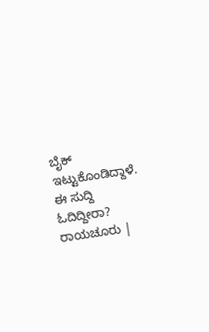ಬೈಕ್ ಇಟ್ಟುಕೊಂಡಿದ್ದಾಳೆ.
ಈ ಸುದ್ದಿ ಓದಿದ್ದೀರಾ? ರಾಯಚೂರು |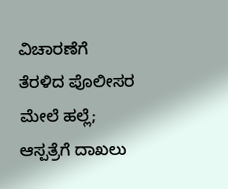ವಿಚಾರಣೆಗೆ ತೆರಳಿದ ಪೊಲೀಸರ ಮೇಲೆ ಹಲ್ಲೆ; ಆಸ್ಪತ್ರೆಗೆ ದಾಖಲು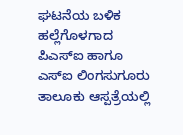ಘಟನೆಯ ಬಳಿಕ ಹಲ್ಲೆಗೊಳಗಾದ ಪಿಎಸ್ಐ ಹಾಗೂ ಎಸ್ಐ ಲಿಂಗಸುಗೂರು ತಾಲೂಕು ಆಸ್ಪತ್ರೆಯಲ್ಲಿ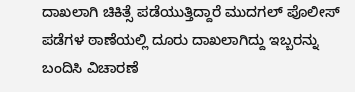ದಾಖಲಾಗಿ ಚಿಕಿತ್ಸೆ ಪಡೆಯುತ್ತಿದ್ದಾರೆ ಮುದಗಲ್ ಪೊಲೀಸ್ ಪಡೆಗಳ ಠಾಣೆಯಲ್ಲಿ ದೂರು ದಾಖಲಾಗಿದ್ದು ಇಬ್ಬರನ್ನು ಬಂದಿಸಿ ವಿಚಾರಣೆ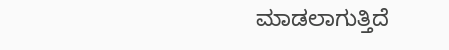ಮಾಡಲಾಗುತ್ತಿದೆ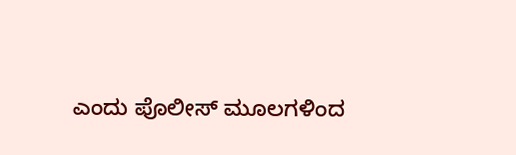ಎಂದು ಪೊಲೀಸ್ ಮೂಲಗಳಿಂದ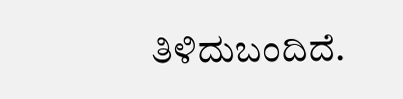ತಿಳಿದುಬಂದಿದೆ.